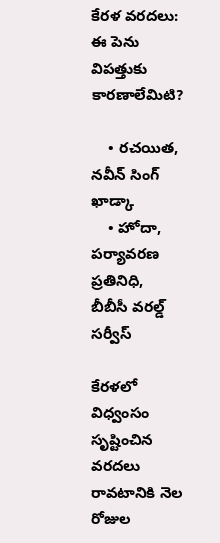కేరళ వరదలు: ఈ పెను విపత్తుకు కారణాలేమిటి?

    • రచయిత, నవీన్ సింగ్ ఖాడ్కా
    • హోదా, పర్యావరణ ప్రతినిధి, బీబీసీ వరల్డ్ సర్వీస్

కేరళలో విధ్వంసం సృష్టించిన వరదలు రావటానికి నెల రోజుల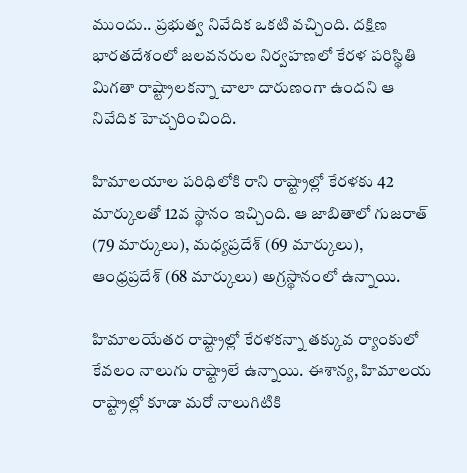ముందు.. ప్రభుత్వ నివేదిక ఒకటి వచ్చింది. దక్షిణ భారతదేశంలో జలవనరుల నిర్వహణలో కేరళ పరిస్థితి మిగతా రాష్ట్రాలకన్నా చాలా దారుణంగా ఉందని ఆ నివేదిక హెచ్చరించింది.

హిమాలయాల పరిధిలోకి రాని రాష్ట్రాల్లో కేరళకు 42 మార్కులతో 12వ స్థానం ఇచ్చింది. ఆ జాబితాలో గుజరాత్ (79 మార్కులు), మధ్యప్రదేశ్ (69 మార్కులు), ఆంధ్రప్రదేశ్ (68 మార్కులు) అగ్రస్థానంలో ఉన్నాయి.

హిమాలయేతర రాష్ట్రాల్లో కేరళకన్నా తక్కువ ర్యాంకులో కేవలం నాలుగు రాష్ట్రాలే ఉన్నాయి. ఈశాన్య, హిమాలయ రాష్ట్రాల్లో కూడా మరో నాలుగిటికి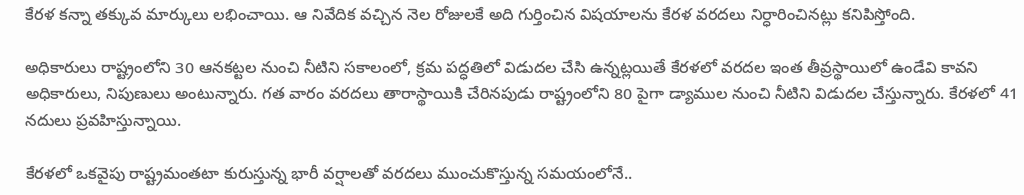కేరళ కన్నా తక్కువ మార్కులు లభించాయి. ఆ నివేదిక వచ్చిన నెల రోజులకే అది గుర్తించిన విషయాలను కేరళ వరదలు నిర్ధారించినట్లు కనిపిస్తోంది.

అధికారులు రాష్ట్రంలోని 30 ఆనకట్టల నుంచి నీటిని సకాలంలో, క్రమ పద్ధతిలో విడుదల చేసి ఉన్నట్లయితే కేరళలో వరదల ఇంత తీవ్రస్థాయిలో ఉండేవి కావని అధికారులు, నిపుణులు అంటున్నారు. గత వారం వరదలు తారాస్థాయికి చేరినపుడు రాష్ట్రంలోని 80 పైగా డ్యాముల నుంచి నీటిని విడుదల చేస్తున్నారు. కేరళలో 41 నదులు ప్రవహిస్తున్నాయి.

కేరళలో ఒకవైపు రాష్ట్రమంతటా కురుస్తున్న భారీ వర్షాలతో వరదలు ముంచుకొస్తున్న సమయంలోనే..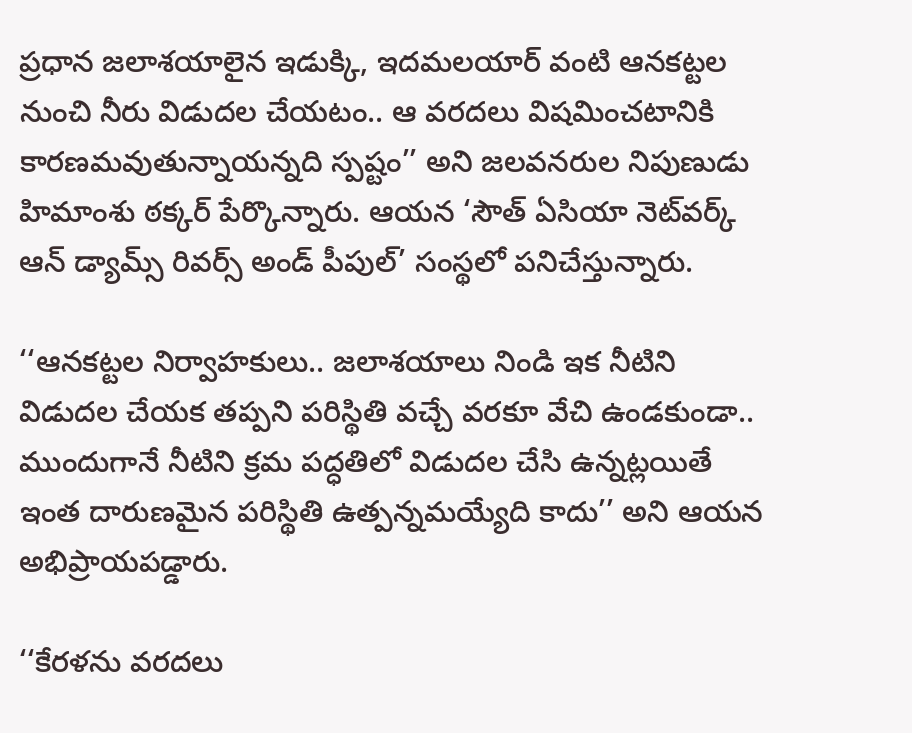ప్రధాన జలాశయాలైన ఇడుక్కి, ఇదమలయార్ వంటి ఆనకట్టల నుంచి నీరు విడుదల చేయటం.. ఆ వరదలు విషమించటానికి కారణమవుతున్నాయన్నది స్పష్టం’’ అని జలవనరుల నిపుణుడు హిమాంశు ఠక్కర్ పేర్కొన్నారు. ఆయన ‘సౌత్ ఏసియా నెట్‌వర్క్ ఆన్ డ్యామ్స్ రివర్స్ అండ్ పీపుల్’ సంస్థలో పనిచేస్తున్నారు.

‘‘ఆనకట్టల నిర్వాహకులు.. జలాశయాలు నిండి ఇక నీటిని విడుదల చేయక తప్పని పరిస్థితి వచ్చే వరకూ వేచి ఉండకుండా.. ముందుగానే నీటిని క్రమ పద్ధతిలో విడుదల చేసి ఉన్నట్లయితే ఇంత దారుణమైన పరిస్థితి ఉత్పన్నమయ్యేది కాదు’’ అని ఆయన అభిప్రాయపడ్డారు.

‘‘కేరళను వరదలు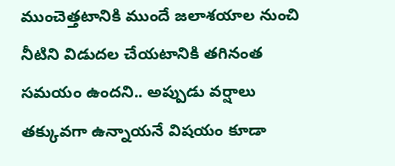ముంచెత్తటానికి ముందే జలాశయాల నుంచి నీటిని విడుదల చేయటానికి తగినంత సమయం ఉందని.. అప్పుడు వర్షాలు తక్కువగా ఉన్నాయనే విషయం కూడా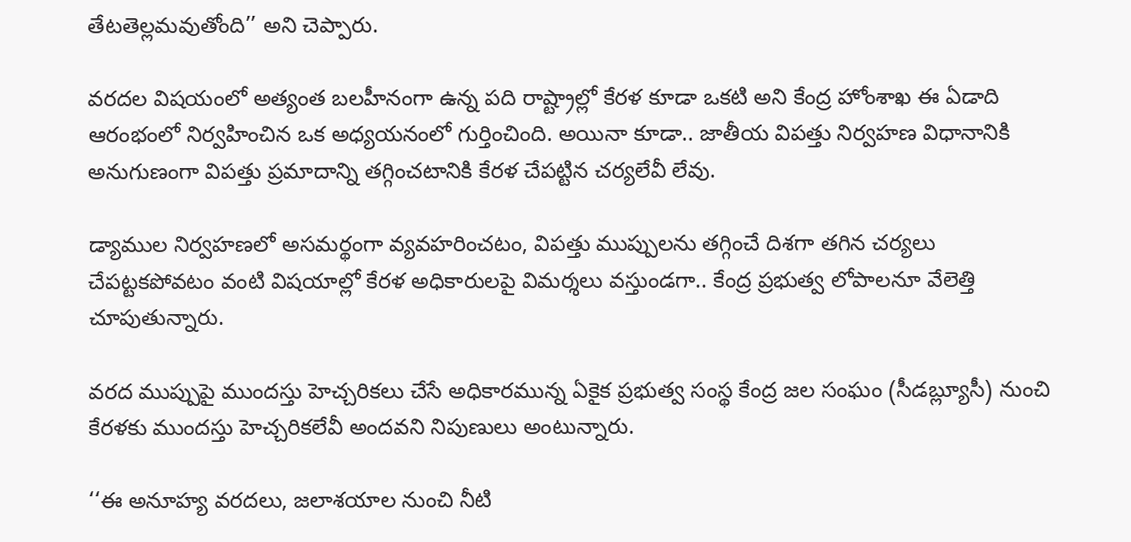తేటతెల్లమవుతోంది’’ అని చెప్పారు.

వరదల విషయంలో అత్యంత బలహీనంగా ఉన్న పది రాష్ట్రాల్లో కేరళ కూడా ఒకటి అని కేంద్ర హోంశాఖ ఈ ఏడాది ఆరంభంలో నిర్వహించిన ఒక అధ్యయనంలో గుర్తించింది. అయినా కూడా.. జాతీయ విపత్తు నిర్వహణ విధానానికి అనుగుణంగా విపత్తు ప్రమాదాన్ని తగ్గించటానికి కేరళ చేపట్టిన చర్యలేవీ లేవు.

డ్యాముల నిర్వహణలో అసమర్థంగా వ్యవహరించటం, విపత్తు ముప్పులను తగ్గించే దిశగా తగిన చర్యలు చేపట్టకపోవటం వంటి విషయాల్లో కేరళ అధికారులపై విమర్శలు వస్తుండగా.. కేంద్ర ప్రభుత్వ లోపాలనూ వేలెత్తి చూపుతున్నారు.

వరద ముప్పుపై ముందస్తు హెచ్చరికలు చేసే అధికారమున్న ఏకైక ప్రభుత్వ సంస్థ కేంద్ర జల సంఘం (సీడబ్ల్యూసీ) నుంచి కేరళకు ముందస్తు హెచ్చరికలేవీ అందవని నిపుణులు అంటున్నారు.

‘‘ఈ అనూహ్య వరదలు, జలాశయాల నుంచి నీటి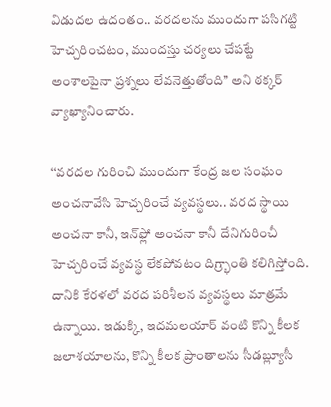విడుదల ఉదంతం.. వరదలను ముందుగా పసిగట్టి హెచ్చరించటం, ముందస్తు చర్యలు చేపట్టే అంశాలపైనా ప్రశ్నలు లేవనెత్తుతోంది’’ అని ఠక్కర్ వ్యాఖ్యానించారు.

‘‘వరదల గురించి ముందుగా కేంద్ర జల సంఘం అంచనావేసి హెచ్చరించే వ్యవస్థలు.. వరద స్థాయి అంచనా కానీ, ఇన్‌ఫ్లో అంచనా కానీ దేనిగురించీ హెచ్చరించే వ్యవస్థ లేకపోవటం దిగ్ర్భాంతి కలిగిస్తోంది. దానికి కేరళలో వరద పరిశీలన వ్యవస్థలు మాత్రమే ఉన్నాయి. ఇడుక్కి, ఇదమలయార్ వంటి కొన్ని కీలక జలాశయాలను, కొన్ని కీలక ప్రాంతాలను సీడబ్ల్యూసీ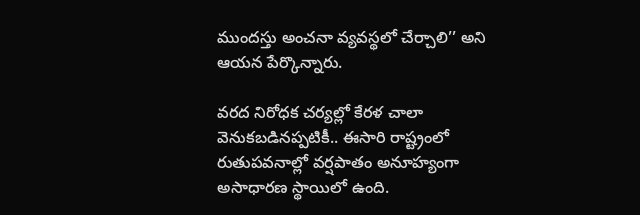ముందస్తు అంచనా వ్యవస్థలో చేర్చాలి’’ అని ఆయన పేర్కొన్నారు.

వరద నిరోధక చర్యల్లో కేరళ చాలా వెనుకబడినప్పటికీ.. ఈసారి రాష్ట్రంలో రుతుపవనాల్లో వర్షపాతం అనూహ్యంగా అసాధారణ స్థాయిలో ఉంది.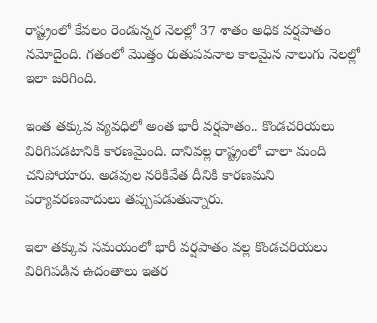రాష్ట్రంలో కేవలం రెండున్నర నెలల్లో 37 శాతం అధిక వర్షపాతం నమోదైంది. గతంలో మొత్తం రుతుపవనాల కాలమైన నాలుగు నెలల్లో ఇలా జరిగింది.

ఇంత తక్కువ వ్యవధిలో అంత భారీ వర్షపాతం.. కొండచరియలు విరిగిపడటానికి కారణమైంది. దానివల్ల రాష్ట్రంలో చాలా మంది చనిపోయారు. అడవుల నరికివేత దీనికి కారణమని పర్యావరణవాదులు తప్పుపడుతున్నారు.

ఇలా తక్కువ సమయంలో భారీ వర్షపాతం వల్ల కొండచరియలు విరిగిపడిన ఉదంతాలు ఇతర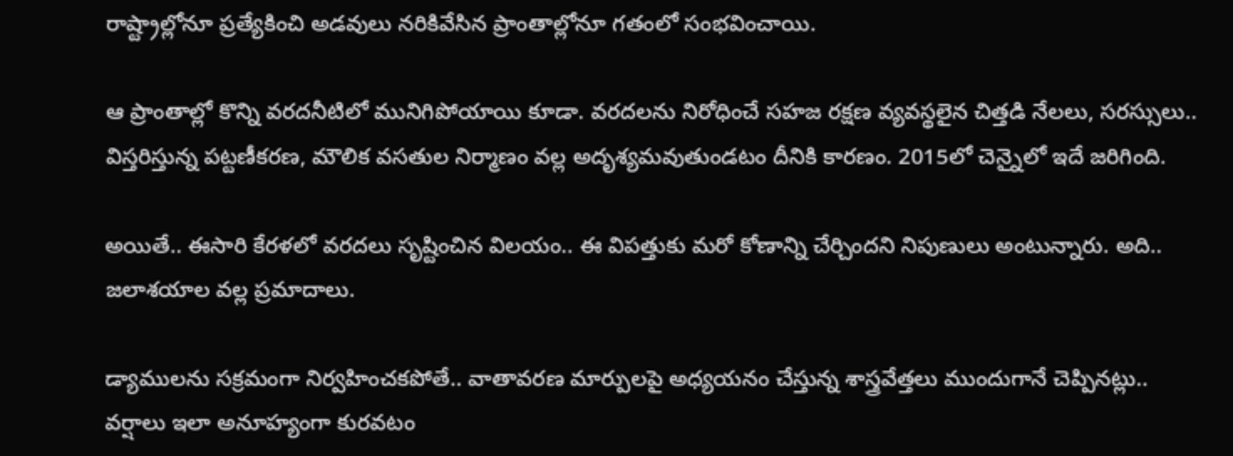రాష్ట్రాల్లోనూ ప్రత్యేకించి అడవులు నరికివేసిన ప్రాంతాల్లోనూ గతంలో సంభవించాయి.

ఆ ప్రాంతాల్లో కొన్ని వరదనీటిలో మునిగిపోయాయి కూడా. వరదలను నిరోధించే సహజ రక్షణ వ్యవస్థలైన చిత్తడి నేలలు, సరస్సులు.. విస్తరిస్తున్న పట్టణీకరణ, మౌలిక వసతుల నిర్మాణం వల్ల అదృశ్యమవుతుండటం దీనికి కారణం. 2015లో చెన్నైలో ఇదే జరిగింది.

అయితే.. ఈసారి కేరళలో వరదలు సృష్టించిన విలయం.. ఈ విపత్తుకు మరో కోణాన్ని చేర్చిందని నిపుణులు అంటున్నారు. అది.. జలాశయాల వల్ల ప్రమాదాలు.

డ్యాములను సక్రమంగా నిర్వహించకపోతే.. వాతావరణ మార్పులపై అధ్యయనం చేస్తున్న శాస్త్రవేత్తలు ముందుగానే చెప్పినట్లు.. వర్షాలు ఇలా అనూహ్యంగా కురవటం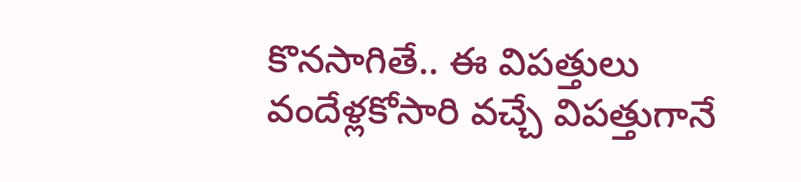కొనసాగితే.. ఈ విపత్తులు వందేళ్లకోసారి వచ్చే విపత్తుగానే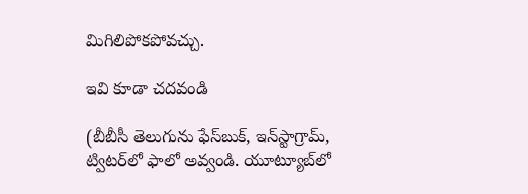మిగిలిపోకపోవచ్చు.

ఇవి కూడా చదవండి

(బీబీసీ తెలుగును ఫేస్‌బుక్, ఇన్‌స్టాగ్రామ్‌, ట్విటర్‌లో ఫాలో అవ్వండి. యూట్యూబ్‌లో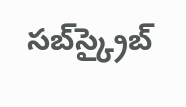సబ్‌స్క్రైబ్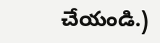చేయండి.)